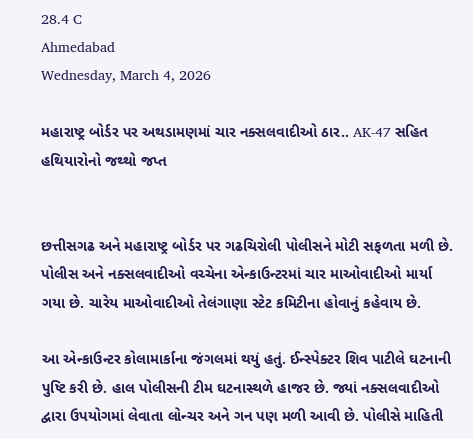28.4 C
Ahmedabad
Wednesday, March 4, 2026

મહારાષ્ટ્ર બોર્ડર પર અથડામણમાં ચાર નક્સલવાદીઓ ઠાર.. AK-47 સહિત હથિયારોનો જથ્થો જપ્ત


છત્તીસગઢ અને મહારાષ્ટ્ર બોર્ડર પર ગઢચિરોલી પોલીસને મોટી સફળતા મળી છે. પોલીસ અને નક્સલવાદીઓ વચ્ચેના એન્કાઉન્ટરમાં ચાર માઓવાદીઓ માર્યા ગયા છે. ચારેય માઓવાદીઓ તેલંગાણા સ્ટેટ કમિટીના હોવાનું કહેવાય છે.

આ એન્કાઉન્ટર કોલામાર્કાના જંગલમાં થયું હતું. ઈન્સ્પેક્ટર શિવ પાટીલે ઘટનાની પુષ્ટિ કરી છે. હાલ પોલીસની ટીમ ઘટનાસ્થળે હાજર છે. જ્યાં નક્સલવાદીઓ દ્વારા ઉપયોગમાં લેવાતા લોન્ચર અને ગન પણ મળી આવી છે. પોલીસે માહિતી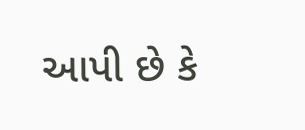આપી છે કે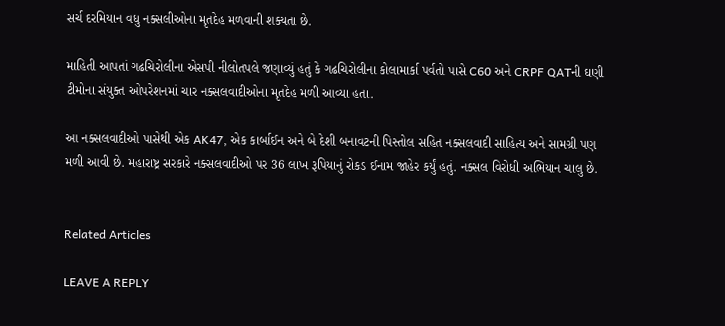સર્ચ દરમિયાન વધુ નક્સલીઓના મૃતદેહ મળવાની શક્યતા છે.

માહિતી આપતાં ગઢચિરોલીના એસપી નીલોતપલે જણાવ્યું હતું કે ગઢચિરોલીના કોલામાર્કા પર્વતો પાસે C60 અને CRPF QATની ઘણી ટીમોના સંયુક્ત ઓપરેશનમાં ચાર નક્સલવાદીઓના મૃતદેહ મળી આવ્યા હતા.

આ નક્સલવાદીઓ પાસેથી એક AK47, એક કાર્બાઈન અને બે દેશી બનાવટની પિસ્તોલ સહિત નક્સલવાદી સાહિત્ય અને સામગ્રી પણ મળી આવી છે. મહારાષ્ટ્ર સરકારે નક્સલવાદીઓ પર 36 લાખ રૂપિયાનું રોકડ ઈનામ જાહેર કર્યું હતું. નક્સલ વિરોધી અભિયાન ચાલુ છે.


Related Articles

LEAVE A REPLY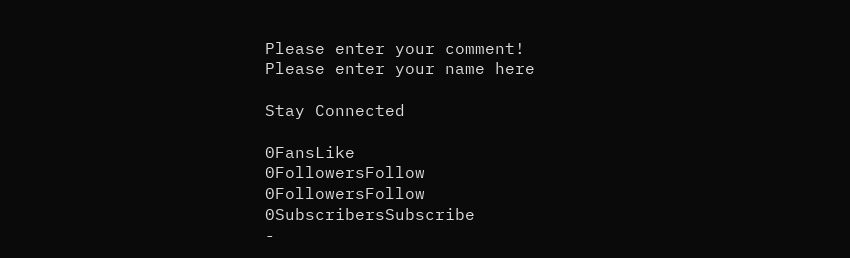Please enter your comment!
Please enter your name here

Stay Connected

0FansLike
0FollowersFollow
0FollowersFollow
0SubscribersSubscribe
-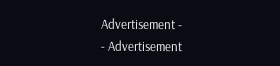Advertisement -
- Advertisement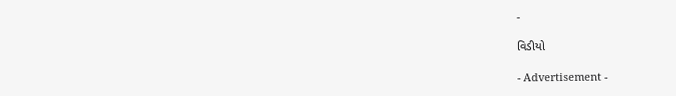-

વિડીયો

- Advertisement -